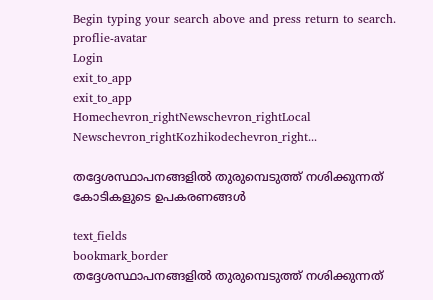Begin typing your search above and press return to search.
proflie-avatar
Login
exit_to_app
exit_to_app
Homechevron_rightNewschevron_rightLocal Newschevron_rightKozhikodechevron_right...

തദ്ദേശസ്ഥാപനങ്ങളിൽ തുരുമ്പെടുത്ത് നശിക്കുന്നത് കോടികളുടെ ഉപകരണങ്ങൾ

text_fields
bookmark_border
തദ്ദേശസ്ഥാപനങ്ങളിൽ തുരുമ്പെടുത്ത് നശിക്കുന്നത്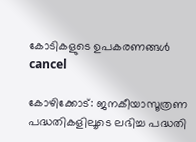കോടികളുടെ ഉപകരണങ്ങൾ
cancel

കോഴിക്കോട്: ജനകീയാസൂത്രണ പദ്ധതികളിലൂടെ ലഭിച്ച പദ്ധതി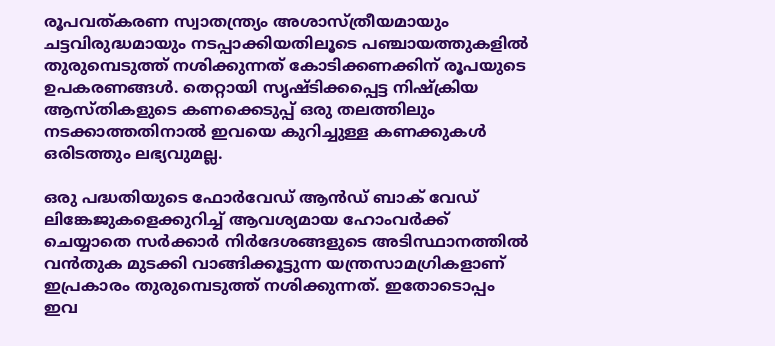രൂപവത്കരണ സ്വാതന്ത്ര്യം അശാസ്ത്രീയമായും ചട്ടവിരുദ്ധമായും നടപ്പാക്കിയതിലൂടെ പഞ്ചായത്തുകളിൽ തുരുമ്പെടുത്ത് നശിക്കുന്നത് കോടിക്കണക്കിന് രൂപയുടെ ഉപകരണങ്ങൾ. തെറ്റായി സൃഷ്ടിക്കപ്പെട്ട നിഷ്‌ക്രിയ ആസ്തികളുടെ കണക്കെടുപ്പ് ഒരു തലത്തിലും നടക്കാത്തതിനാൽ ഇവയെ കുറിച്ചുള്ള കണക്കുകൾ ഒരിടത്തും ലഭ്യവുമല്ല.

ഒരു പദ്ധതിയുടെ ഫോർവേഡ് ആൻഡ് ബാക് വേഡ് ലിങ്കേജുകളെക്കുറിച്ച് ആവശ്യമായ ഹോംവർക്ക് ചെയ്യാതെ സർക്കാർ നിർദേശങ്ങളുടെ അടിസ്ഥാനത്തിൽ വൻതുക മുടക്കി വാങ്ങിക്കൂട്ടുന്ന യന്ത്രസാമഗ്രികളാണ് ഇപ്രകാരം തുരുമ്പെടുത്ത് നശിക്കുന്നത്. ഇതോടൊപ്പം ഇവ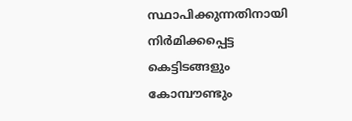സ്ഥാപിക്കുന്നതിനായി നിർമിക്കപ്പെട്ട കെട്ടിടങ്ങളും കോമ്പൗണ്ടും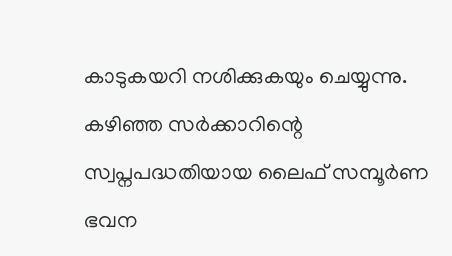കാടുകയറി നശിക്കുകയും ചെയ്യുന്നു. കഴിഞ്ഞ സർക്കാറിന്റെ സ്വപ്നപദ്ധതിയായ ലൈഫ് സമ്പൂർണ ഭവന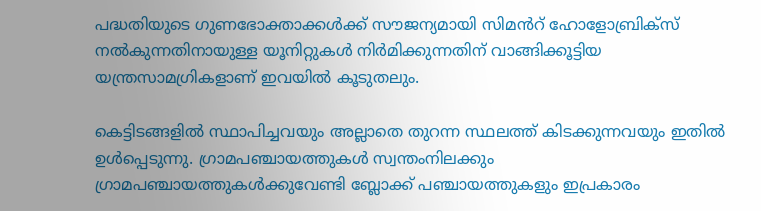പദ്ധതിയുടെ ഗുണഭോക്താക്കൾക്ക് സൗജന്യമായി സിമൻറ് ഹോളോബ്രിക്‌സ് നൽകുന്നതിനായുള്ള യൂനിറ്റുകൾ നിർമിക്കുന്നതിന് വാങ്ങിക്കൂട്ടിയ യന്ത്രസാമഗ്രികളാണ് ഇവയിൽ കൂടുതലും.

കെട്ടിടങ്ങളിൽ സ്ഥാപിച്ചവയും അല്ലാതെ തുറന്ന സ്ഥലത്ത് കിടക്കുന്നവയും ഇതിൽ ഉൾപ്പെടുന്നു. ഗ്രാമപഞ്ചായത്തുകൾ സ്വന്തംനിലക്കും ഗ്രാമപഞ്ചായത്തുകൾക്കുവേണ്ടി ബ്ലോക്ക് പഞ്ചായത്തുകളും ഇപ്രകാരം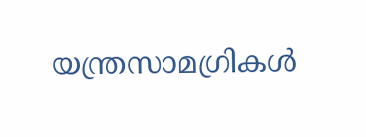യന്ത്രസാമഗ്രികൾ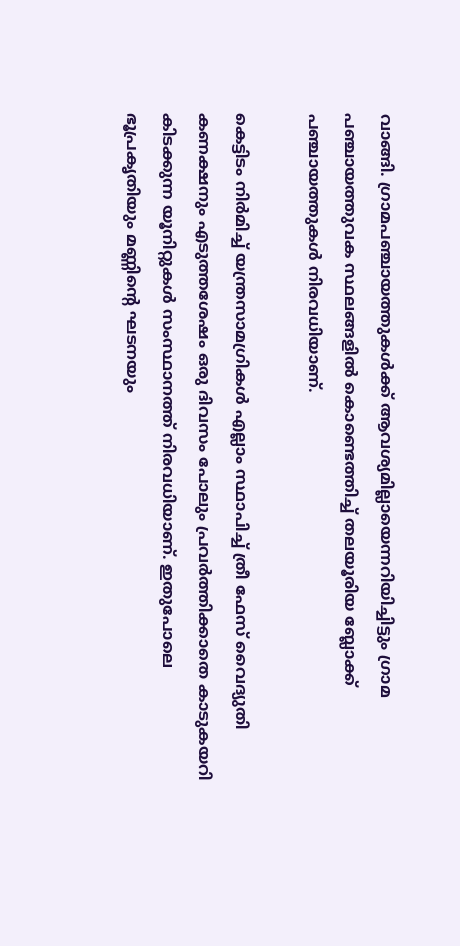വാങ്ങി. ഗ്രാമപഞ്ചായത്തുകൾക്ക് ആവശ്യമില്ലായെന്നറിയിച്ചിട്ടും ഗ്രാമ പഞ്ചായത്തുവക സ്ഥലങ്ങളിൽ കൊണ്ടെത്തിച്ച് തലയൂരിയ ബ്ലോക്ക് പഞ്ചായത്തുകൾ നിരവധിയാണ്.

കെട്ടിടം നിർമിച്ച് യന്ത്രസാമഗ്രികൾ എല്ലാം സ്ഥാപിച്ച് ത്രീ ഫേസ് വൈദ്യുതി കണക്ഷനും എടുത്തശേഷം ഒരു ദിവസം പോലും പ്രവർത്തിക്കാതെ കാടുകയറി കിടക്കുന്ന യൂനിറ്റുകൾ സംസ്ഥാനത്ത് നിരവധിയാണ്. ഇതുപോലെ ഭൂപ്രകൃതിയും മണ്ണിൻ്റെ ഘടനയും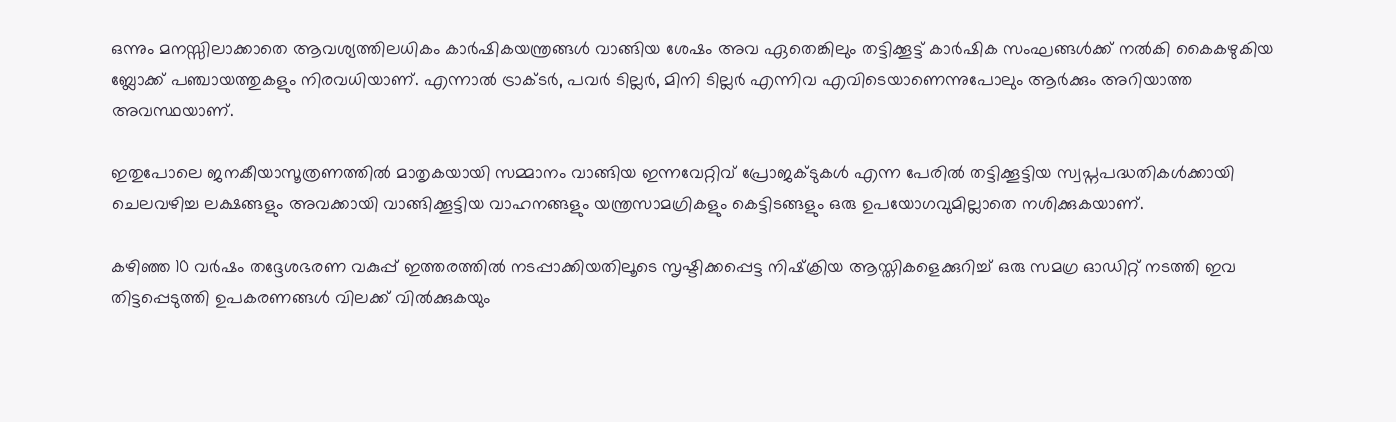ഒന്നും മനസ്സിലാക്കാതെ ആവശ്യത്തിലധികം കാർഷികയന്ത്രങ്ങൾ വാങ്ങിയ ശേഷം അവ ഏതെങ്കിലും തട്ടിക്കൂട്ട് കാർഷിക സംഘങ്ങൾക്ക് നൽകി കൈകഴുകിയ ബ്ലോക്ക് പഞ്ചായത്തുകളും നിരവധിയാണ്. എന്നാൽ ട്രാക്ടർ, പവർ ടില്ലർ, മിനി ടില്ലർ എന്നിവ എവിടെയാണെന്നുപോലും ആർക്കും അറിയാത്ത അവസ്ഥയാണ്.

ഇതുപോലെ ജനകീയാസൂത്രണത്തിൽ മാതൃകയായി സമ്മാനം വാങ്ങിയ ഇന്നവേറ്റിവ് പ്രോജക്ടുകൾ എന്ന പേരിൽ തട്ടിക്കൂട്ടിയ സ്വപ്നപദ്ധതികൾക്കായി ചെലവഴിച്ച ലക്ഷങ്ങളും അവക്കായി വാങ്ങിക്കൂട്ടിയ വാഹനങ്ങളും യന്ത്രസാമഗ്രികളും കെട്ടിടങ്ങളും ഒരു ഉപയോഗവുമില്ലാതെ നശിക്കുകയാണ്.

കഴിഞ്ഞ 10 വർഷം തദ്ദേശഭരണ വകുപ്പ് ഇത്തരത്തിൽ നടപ്പാക്കിയതിലൂടെ സൃഷ്ടിക്കപ്പെട്ട നിഷ്‌ക്രിയ ആസ്തികളെക്കുറിച്ച് ഒരു സമഗ്ര ഓഡിറ്റ് നടത്തി ഇവ തിട്ടപ്പെടുത്തി ഉപകരണങ്ങൾ വിലക്ക് വിൽക്കുകയും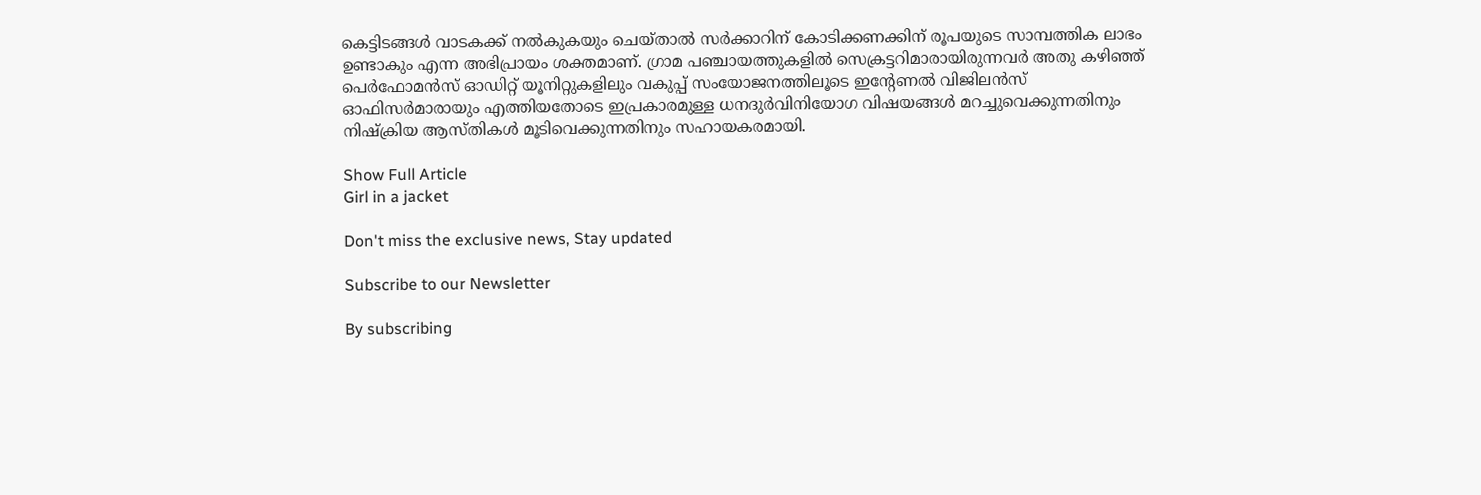കെട്ടിടങ്ങൾ വാടകക്ക് നൽകുകയും ചെയ്താൽ സർക്കാറിന് കോടിക്കണക്കിന് രൂപയുടെ സാമ്പത്തിക ലാഭം ഉണ്ടാകും എന്ന അഭിപ്രായം ശക്തമാണ്. ഗ്രാമ പഞ്ചായത്തുകളിൽ സെക്രട്ടറിമാരായിരുന്നവർ അതു കഴിഞ്ഞ് പെർഫോമൻസ് ഓഡിറ്റ് യൂനിറ്റുകളിലും വകുപ്പ് സംയോജനത്തിലൂടെ ഇന്റേണൽ വിജിലൻസ് ഓഫിസർമാരായും എത്തിയതോടെ ഇപ്രകാരമുള്ള ധനദുർവിനിയോഗ വിഷയങ്ങൾ മറച്ചുവെക്കുന്നതിനും നിഷ്‌ക്രിയ ആസ്തികൾ മൂടിവെക്കുന്നതിനും സഹായകരമായി.

Show Full Article
Girl in a jacket

Don't miss the exclusive news, Stay updated

Subscribe to our Newsletter

By subscribing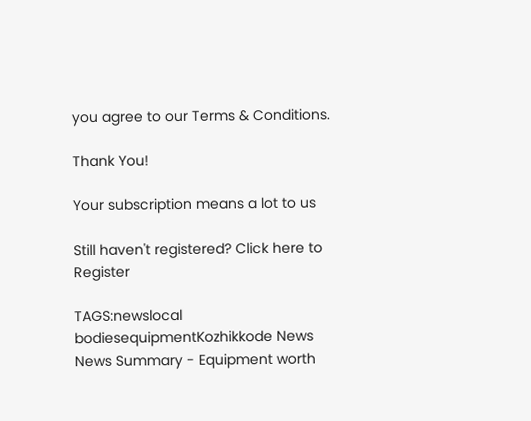you agree to our Terms & Conditions.

Thank You!

Your subscription means a lot to us

Still haven't registered? Click here to Register

TAGS:newslocal bodiesequipmentKozhikkode News
News Summary - Equipment worth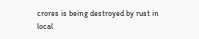crores is being destroyed by rust in local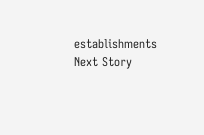establishments
Next Story